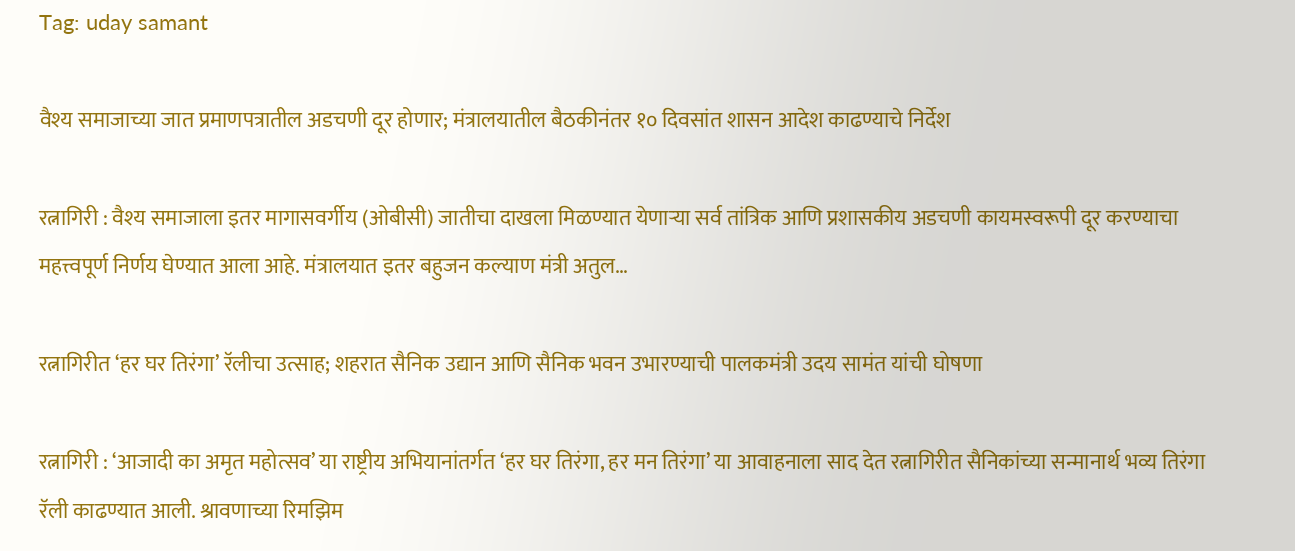Tag: uday samant

वैश्य समाजाच्या जात प्रमाणपत्रातील अडचणी दूर होणार; मंत्रालयातील बैठकीनंतर १० दिवसांत शासन आदेश काढण्याचे निर्देश

रत्नागिरी : वैश्य समाजाला इतर मागासवर्गीय (ओबीसी) जातीचा दाखला मिळण्यात येणाऱ्या सर्व तांत्रिक आणि प्रशासकीय अडचणी कायमस्वरूपी दूर करण्याचा महत्त्वपूर्ण निर्णय घेण्यात आला आहे. मंत्रालयात इतर बहुजन कल्याण मंत्री अतुल…

रत्नागिरीत ‘हर घर तिरंगा’ रॅलीचा उत्साह; शहरात सैनिक उद्यान आणि सैनिक भवन उभारण्याची पालकमंत्री उदय सामंत यांची घोषणा

रत्नागिरी : ‘आजादी का अमृत महोत्सव’ या राष्ट्रीय अभियानांतर्गत ‘हर घर तिरंगा, हर मन तिरंगा’ या आवाहनाला साद देत रत्नागिरीत सैनिकांच्या सन्मानार्थ भव्य तिरंगा रॅली काढण्यात आली. श्रावणाच्या रिमझिम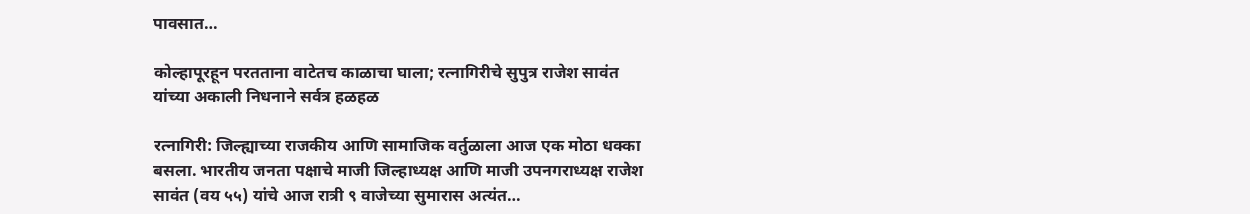पावसात…

कोल्हापूरहून परतताना वाटेतच काळाचा घाला; रत्नागिरीचे सुपुत्र राजेश सावंत यांच्या अकाली निधनाने सर्वत्र हळहळ

रत्नागिरी: जिल्ह्याच्या राजकीय आणि सामाजिक वर्तुळाला आज एक मोठा धक्का बसला. भारतीय जनता पक्षाचे माजी जिल्हाध्यक्ष आणि माजी उपनगराध्यक्ष राजेश सावंत (वय ५५) यांचे आज रात्री ९ वाजेच्या सुमारास अत्यंत…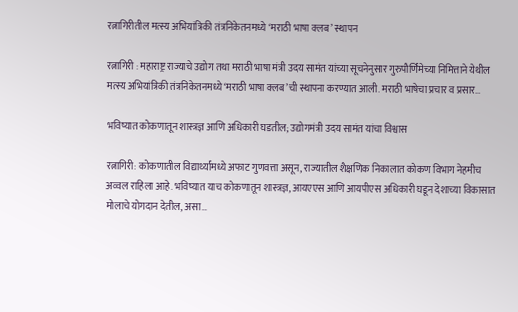रत्नागिरीतील मत्स्य अभियांत्रिकी तंत्रनिकेतनमध्ये ‘मराठी भाषा क्लब’ स्थापन

रत्नागिरी : महाराष्ट्र राज्याचे उद्योग तथा मराठी भाषा मंत्री उदय सामंत यांच्या सूचनेनुसार गुरुपौर्णिमेच्या निमित्ताने येथील मत्स्य अभियांत्रिकी तंत्रनिकेतनमध्ये ‘मराठी भाषा क्लब’ची स्थापना करण्यात आली. मराठी भाषेचा प्रचार व प्रसार…

भविष्यात कोकणातून शास्त्रज्ञ आणि अधिकारी घडतील; उद्योगमंत्री उदय सामंत यांचा विश्वास

रत्नागिरी: कोकणातील विद्यार्थ्यांमध्ये अफाट गुणवत्ता असून, राज्यातील शैक्षणिक निकालात कोकण विभाग नेहमीच अव्वल राहिला आहे. भविष्यात याच कोकणातून शास्त्रज्ञ, आयएएस आणि आयपीएस अधिकारी घडून देशाच्या विकासात मोलाचे योगदान देतील, असा…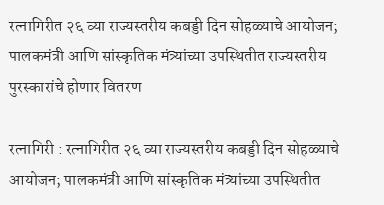रत्नागिरीत २६ व्या राज्यस्तरीय कबड्डी दिन सोहळ्याचे आयोजन; पालकमंत्री आणि सांस्कृतिक मंत्र्यांच्या उपस्थितीत राज्यस्तरीय पुरस्कारांचे होणार वितरण

रत्नागिरी : रत्नागिरीत २६ व्या राज्यस्तरीय कबड्डी दिन सोहळ्याचे आयोजन; पालकमंत्री आणि सांस्कृतिक मंत्र्यांच्या उपस्थितीत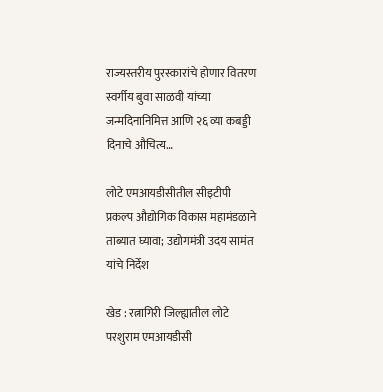राज्यस्तरीय पुरस्कारांचे होणार वितरण स्वर्गीय बुवा साळवी यांच्या जन्मदिनानिमित्त आणि २६ व्या कबड्डी दिनाचे औचित्य…

लोटे एमआयडीसीतील सीइटीपी प्रकल्प औद्योगिक विकास महामंडळाने ताब्यात घ्यावा; उद्योगमंत्री उदय सामंत यांचे निर्देश

खेड : रत्नागिरी जिल्ह्यातील लोटे परशुराम एमआयडीसी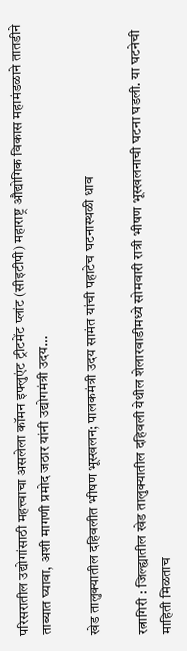परिसरातील उद्योगांसाठी महत्त्वाचा असलेला कॉमन इफ्लुएंट ट्रीटमेंट प्लांट (सीइटीपी) महाराष्ट्र औद्योगिक विकास महामंडळाने तातडीने ताब्यात घ्यावा, अशी मागणी प्रमोद जठार यांनी उद्योगमंत्री उदय…

खेड तालुक्यातील दहिवलीत भीषण भूस्खलन; पालकमंत्री उदय सामंत यांची पहाटेच घटनास्थळी धाव

रत्नागिरी : जिल्ह्यातील खेड तालुक्यातील दहिवली येथील शेलारवाडीमध्ये सोमवारी रात्री भीषण भूस्खलनाची घटना घडली. या घटनेची माहिती मिळताच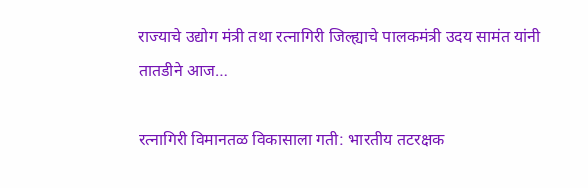राज्याचे उद्योग मंत्री तथा रत्नागिरी जिल्ह्याचे पालकमंत्री उदय सामंत यांनी तातडीने आज…

रत्नागिरी विमानतळ विकासाला गती: भारतीय तटरक्षक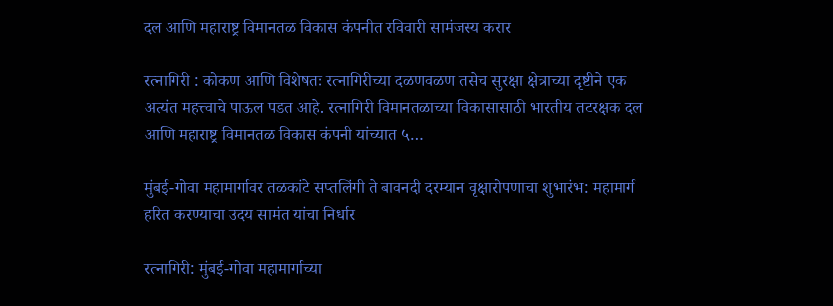दल आणि महाराष्ट्र विमानतळ विकास कंपनीत रविवारी सामंजस्य करार

रत्नागिरी : कोकण आणि विशेषतः रत्नागिरीच्या दळणवळण तसेच सुरक्षा क्षेत्राच्या दृष्टीने एक अत्यंत महत्त्वाचे पाऊल पडत आहे. रत्नागिरी विमानतळाच्या विकासासाठी भारतीय तटरक्षक दल आणि महाराष्ट्र विमानतळ विकास कंपनी यांच्यात ५…

मुंबई-गोवा महामार्गावर तळकांटे सप्तलिंगी ते बावनदी दरम्यान वृक्षारोपणाचा शुभारंभ: महामार्ग हरित करण्याचा उदय सामंत यांचा निर्धार

रत्नागिरी: मुंबई-गोवा महामार्गाच्या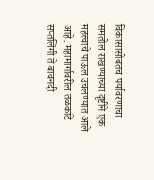विकासासोबतच पर्यावरणाचा समतोल राखण्याच्या दृष्टीने एक महत्त्वाचे पाऊल उचलण्यात आले आहे. महामार्गावरील तळकांटे सप्तलिंगी ते बावनदी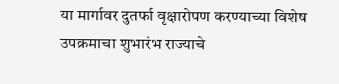या मार्गावर दुतर्फा वृक्षारोपण करण्याच्या विशेष उपक्रमाचा शुभारंभ राज्याचे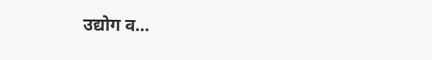उद्योग व…